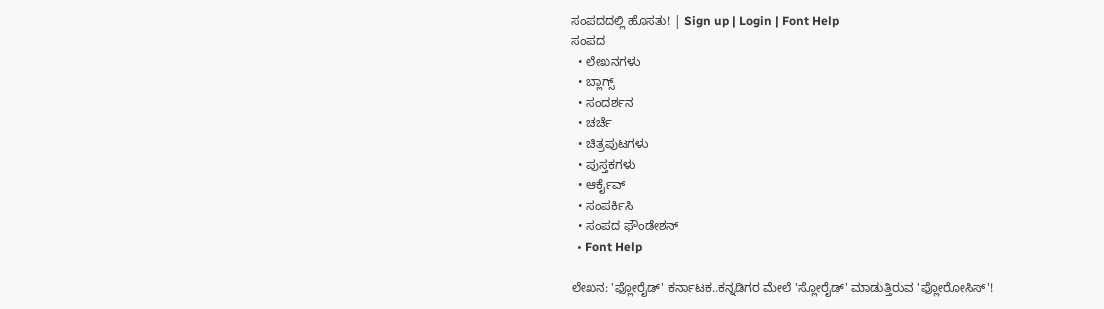ಸಂಪದದಲ್ಲಿ ಹೊಸತು! | Sign up | Login | Font Help
ಸಂಪದ
  • ಲೇಖನಗಳು
  • ಬ್ಲಾಗ್ಸ್
  • ಸಂದರ್ಶನ
  • ಚರ್ಚೆ
  • ಚಿತ್ರಪುಟಗಳು
  • ಪುಸ್ತಕಗಳು
  • ಆರ್ಕೈವ್
  • ಸಂಪರ್ಕಿಸಿ
  • ಸಂಪದ ಫೌಂಡೇಶನ್
  • Font Help

ಲೇಖನ: 'ಫ್ಲೋರೈಡ್' ಕರ್ನಾಟಕ..ಕನ್ನಡಿಗರ ಮೇಲೆ 'ಸ್ಲೋರೈಡ್' ಮಾಡುತ್ತಿರುವ 'ಫ್ಲೋರೋಸಿಸ್'!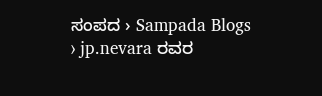ಸಂಪದ › Sampada Blogs › jp.nevara ರವರ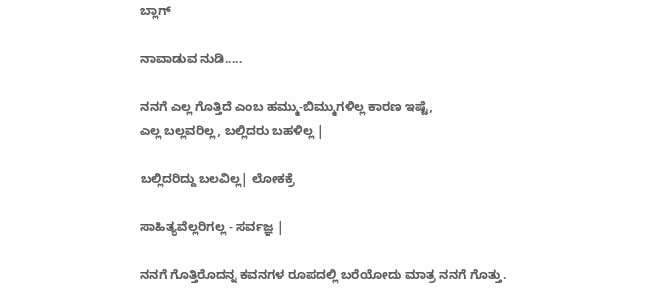ಬ್ಲಾಗ್

ನಾವಾಡುವ ನುಡಿ.....

ನನಗೆ ಎಲ್ಲ ಗೊತ್ತಿದೆ ಎಂಬ ಹಮ್ಮು-ಬಿಮ್ಮುಗಳಿಲ್ಲ ಕಾರಣ ಇಷ್ಟೆ,
ಎಲ್ಲ ಬಲ್ಲವರಿಲ್ಲ, ಬಲ್ಲಿದರು ಬಹಳಿಲ್ಲ |

ಬಲ್ಲಿದರಿದ್ದು ಬಲವಿಲ್ಲ| ಲೋಕಕ್ರೆ

ಸಾಹಿತ್ಯವೆಲ್ಲರಿಗಲ್ಲ - ಸರ್ವಜ್ಞ |

ನನಗೆ ಗೊತ್ತಿರೊದನ್ನ ಕವನಗಳ ರೂಪದಲ್ಲಿ ಬರೆಯೋದು ಮಾತ್ರ ನನಗೆ ಗೊತ್ತು.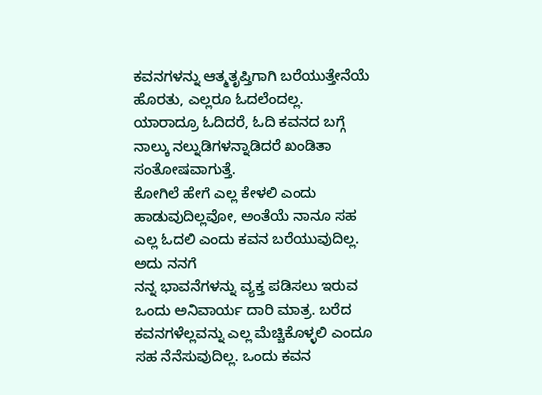ಕವನಗಳನ್ನು ಆತ್ಮತೃಪ್ತಿಗಾಗಿ ಬರೆಯುತ್ತೇನೆಯೆ ಹೊರತು, ಎಲ್ಲರೂ ಓದಲೆಂದಲ್ಲ.
ಯಾರಾದ್ರೂ ಓದಿದರೆ, ಓದಿ ಕವನದ ಬಗ್ಗೆ ನಾಲ್ಕು ನಲ್ನುಡಿಗಳನ್ನಾಡಿದರೆ ಖಂಡಿತಾ ಸಂತೋಷವಾಗುತ್ತೆ.
ಕೋಗಿಲೆ ಹೇಗೆ ಎಲ್ಲ ಕೇಳಲಿ ಎಂದು ಹಾಡುವುದಿಲ್ಲವೋ, ಅಂತೆಯೆ ನಾನೂ ಸಹ ಎಲ್ಲ ಓದಲಿ ಎಂದು ಕವನ ಬರೆಯುವುದಿಲ್ಲ. ಅದು ನನಗೆ
ನನ್ನ ಭಾವನೆಗಳನ್ನು ವ್ಯಕ್ತ ಪಡಿಸಲು ಇರುವ ಒಂದು ಅನಿವಾರ್ಯ ದಾರಿ ಮಾತ್ರ. ಬರೆದ ಕವನಗಳೆಲ್ಲವನ್ನು ಎಲ್ಲ ಮೆಚ್ಚಿಕೊಳ್ಳಲಿ ಎಂದೂ
ಸಹ ನೆನೆಸುವುದಿಲ್ಲ. ಒಂದು ಕವನ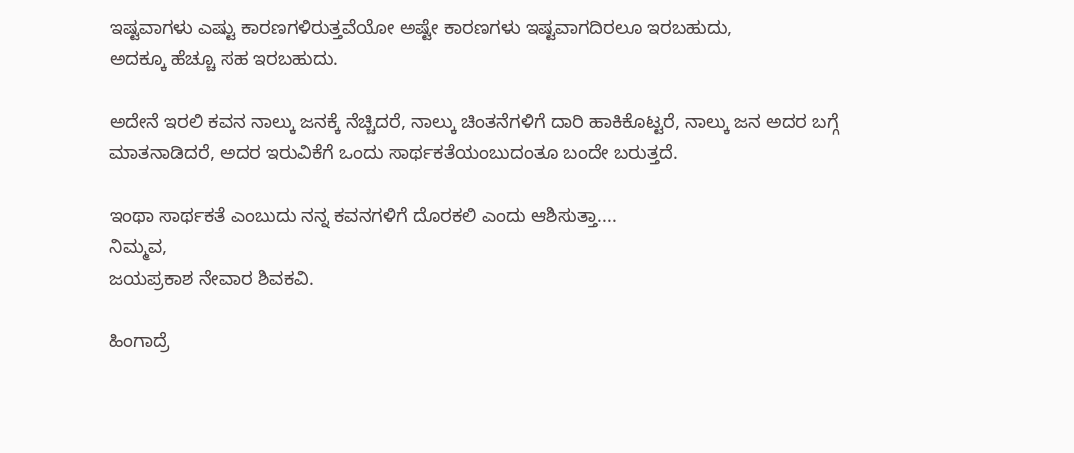ಇಷ್ಟವಾಗಳು ಎಷ್ಟು ಕಾರಣಗಳಿರುತ್ತವೆಯೋ ಅಷ್ಟೇ ಕಾರಣಗಳು ಇಷ್ಟವಾಗದಿರಲೂ ಇರಬಹುದು,
ಅದಕ್ಕೂ ಹೆಚ್ಚೂ ಸಹ ಇರಬಹುದು.

ಅದೇನೆ ಇರಲಿ ಕವನ ನಾಲ್ಕು ಜನಕ್ಕೆ ನೆಚ್ಚಿದರೆ, ನಾಲ್ಕು ಚಿಂತನೆಗಳಿಗೆ ದಾರಿ ಹಾಕಿಕೊಟ್ಟರೆ, ನಾಲ್ಕು ಜನ ಅದರ ಬಗ್ಗೆ
ಮಾತನಾಡಿದರೆ, ಅದರ ಇರುವಿಕೆಗೆ ಒಂದು ಸಾರ್ಥಕತೆಯಂಬುದಂತೂ ಬಂದೇ ಬರುತ್ತದೆ.

ಇಂಥಾ ಸಾರ್ಥಕತೆ ಎಂಬುದು ನನ್ನ ಕವನಗಳಿಗೆ ದೊರಕಲಿ ಎಂದು ಆಶಿಸುತ್ತಾ....
ನಿಮ್ಮವ,
ಜಯಪ್ರಕಾಶ ನೇವಾರ ಶಿವಕವಿ.

ಹಿಂಗಾದ್ರೆ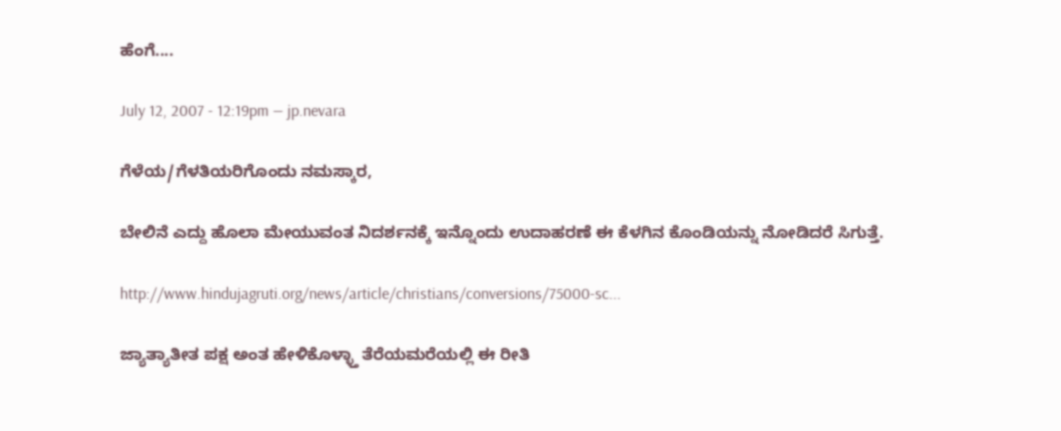ಹೆಂಗೆ....

July 12, 2007 - 12:19pm — jp.nevara

ಗೆಳೆಯ/ಗೆಳತಿಯರಿಗೊಂದು ನಮಸ್ಕಾರ,

ಬೇಲಿನೆ ಎದ್ದು ಹೊಲಾ ಮೇಯುವಂತ ನಿದರ್ಶನಕ್ಕೆ ಇನ್ನೊಂದು ಉದಾಹರಣೆ ಈ ಕೆಳಗಿನ ಕೊಂಡಿಯನ್ನು ನೋಡಿದರೆ ಸಿಗುತ್ತೆ.

http://www.hindujagruti.org/news/article/christians/conversions/75000-sc...

ಜ್ಯಾತ್ಯಾತೀತ ಪಕ್ಷ ಅಂತ ಹೇಳಿಕೊಳ್ಳ್ತಾ ತೆರೆಯಮರೆಯಲ್ಲಿ ಈ ರೀತಿ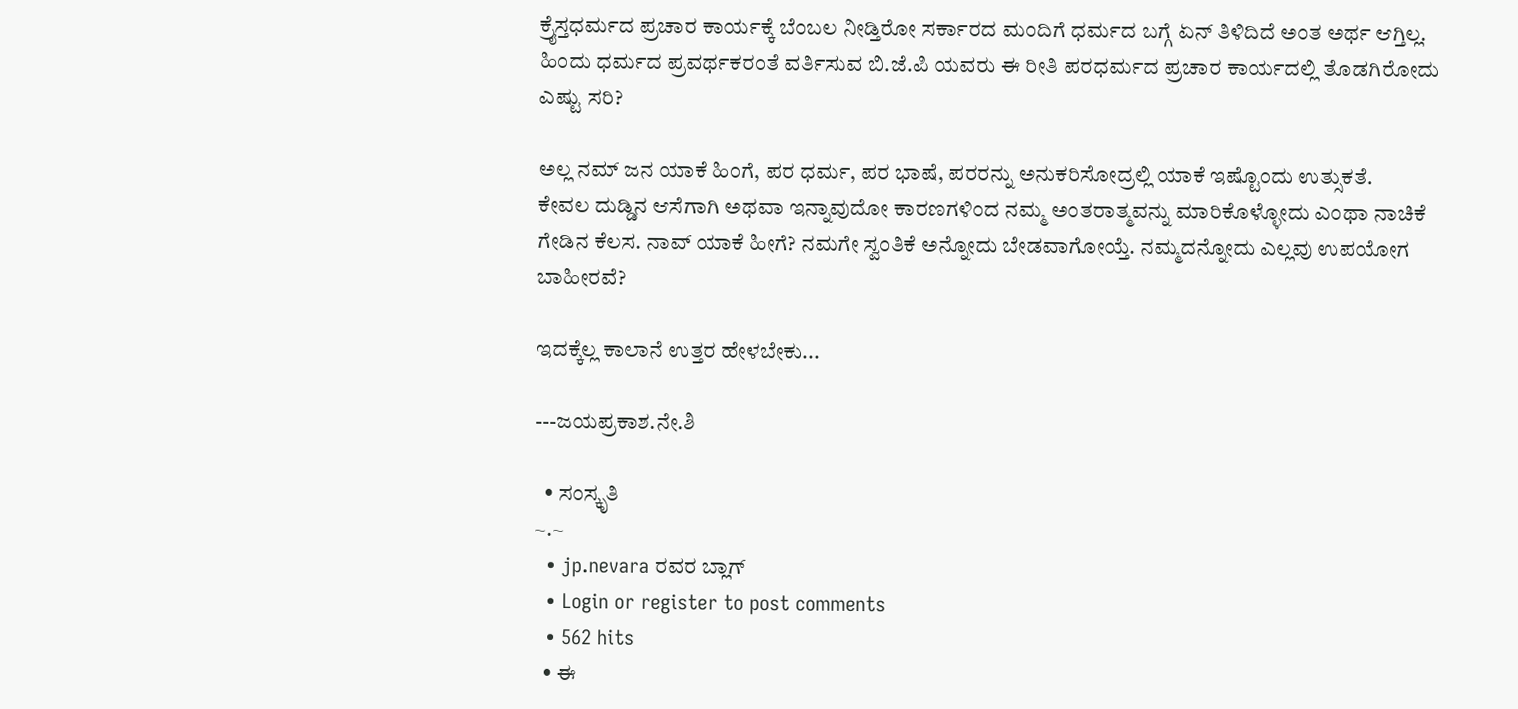ಕ್ರೈಸ್ತಧರ್ಮದ ಪ್ರಚಾರ ಕಾರ್ಯಕ್ಕೆ ಬೆಂಬಲ ನೀಡ್ತಿರೋ ಸರ್ಕಾರದ ಮಂದಿಗೆ ಧರ್ಮದ ಬಗ್ಗೆ ಏನ್ ತಿಳಿದಿದೆ ಅಂತ ಅರ್ಥ ಆಗ್ತಿಲ್ಲ. ಹಿಂದು ಧರ್ಮದ ಪ್ರವರ್ಥಕರಂತೆ ವರ್ತಿಸುವ ಬಿ.ಜೆ.ಪಿ ಯವರು ಈ ರೀತಿ ಪರಧರ್ಮದ ಪ್ರಚಾರ ಕಾರ್ಯದಲ್ಲಿ ತೊಡಗಿರೋದು ಎಷ್ಟು ಸರಿ?

ಅಲ್ಲ ನಮ್ ಜನ ಯಾಕೆ ಹಿಂಗೆ, ಪರ ಧರ್ಮ, ಪರ ಭಾಷೆ, ಪರರನ್ನು ಅನುಕರಿಸೋದ್ರಲ್ಲಿ ಯಾಕೆ ಇಷ್ಟೊಂದು ಉತ್ಸುಕತೆ.
ಕೇವಲ ದುಡ್ಡಿನ ಆಸೆಗಾಗಿ ಅಥವಾ ಇನ್ನಾವುದೋ ಕಾರಣಗಳಿಂದ ನಮ್ಮ ಅಂತರಾತ್ಮವನ್ನು ಮಾರಿಕೊಳ್ಳೋದು ಎಂಥಾ ನಾಚಿಕೆ ಗೇಡಿನ ಕೆಲಸ. ನಾವ್ ಯಾಕೆ ಹೀಗೆ? ನಮಗೇ ಸ್ವಂತಿಕೆ ಅನ್ನೋದು ಬೇಡವಾಗೋಯ್ತೆ. ನಮ್ಮದನ್ನೋದು ಎಲ್ಲವು ಉಪಯೋಗ ಬಾಹೀರವೆ?

ಇದಕ್ಕೆಲ್ಲ ಕಾಲಾನೆ ಉತ್ತರ ಹೇಳಬೇಕು...

---ಜಯಪ್ರಕಾಶ.ನೇ.ಶಿ

  • ಸಂಸ್ಕೃತಿ
~.~
  • jp.nevara ರವರ ಬ್ಲಾಗ್
  • Login or register to post comments
  • 562 hits
  • ಈ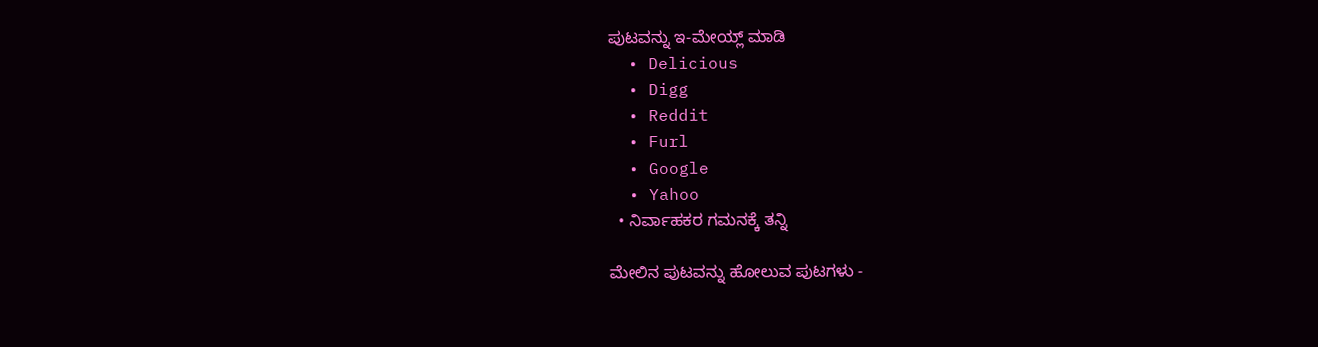ಪುಟವನ್ನು ಇ-ಮೇಯ್ಲ್ ಮಾಡಿ
  • Delicious
  • Digg
  • Reddit
  • Furl
  • Google
  • Yahoo
  • ನಿರ್ವಾಹಕರ ಗಮನಕ್ಕೆ ತನ್ನಿ

ಮೇಲಿನ ಪುಟವನ್ನು ಹೋಲುವ ಪುಟಗಳು -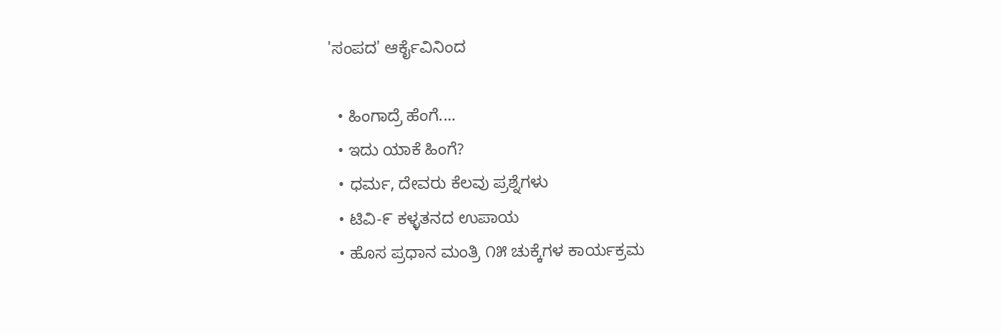'ಸಂಪದ' ಆರ್ಕೈವಿನಿಂದ

  • ಹಿಂಗಾದ್ರೆ ಹೆಂಗೆ....
  • ಇದು ಯಾಕೆ ಹಿಂಗೆ?
  • ಧರ್ಮ, ದೇವರು ಕೆಲವು ಪ್ರಶ್ನೆಗಳು
  • ಟಿವಿ-೯ ಕಳ್ಳತನದ ಉಪಾಯ
  • ಹೊಸ ಪ್ರಧಾನ ಮಂತ್ರಿ ೧೫ ಚುಕ್ಕೆಗಳ ಕಾರ್ಯಕ್ರಮ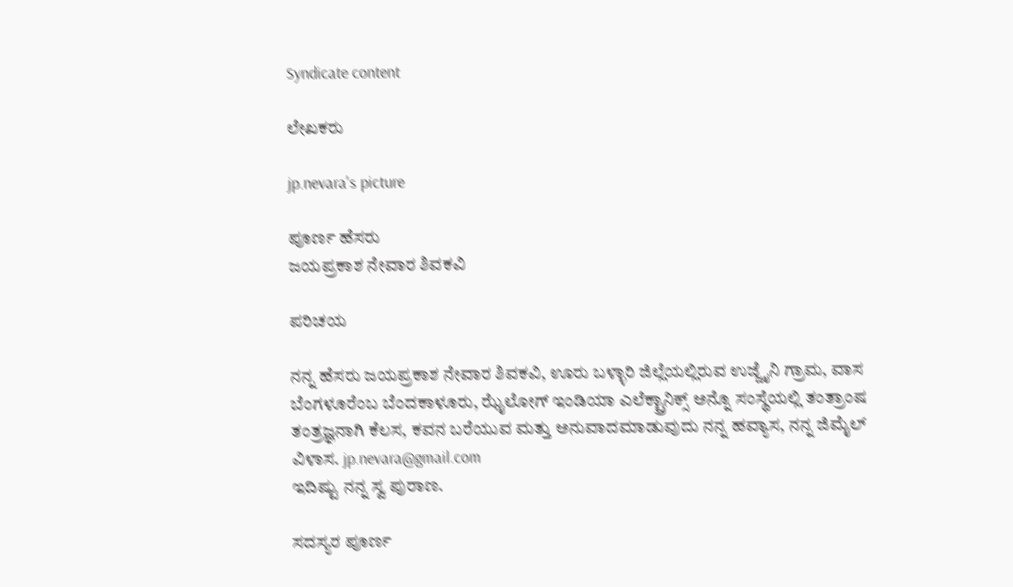Syndicate content

ಲೇಖಕರು

jp.nevara's picture

ಪೂರ್ಣ ಹೆಸರು
ಜಯಪ್ರಕಾಶ ನೇವಾರ ಶಿವಕವಿ

ಪರಿಚಯ

ನನ್ನ ಹೆಸರು ಜಯಪ್ರಕಾಶ ನೇವಾರ ಶಿವಕವಿ, ಊರು ಬಳ್ಳಾರಿ ಜಿಲ್ಲೆಯಲ್ಲಿರುವ ಉಜ್ಜೈನಿ ಗ್ರಾಮ, ವಾಸ ಬೆಂಗಳೂರೆಂಬ ಬೆಂದಕಾಳೂರು, ಝೈಲೋಗ್ ಇಂಡಿಯಾ ಎಲೆಕ್ಟ್ರಾನಿಕ್ಸ್ ಅನ್ನೊ ಸಂಸ್ಥೆಯಲ್ಲಿ ತಂತ್ರಾಂಷ ತಂತ್ರಜ್ಞನಾಗಿ ಕೆಲಸ, ಕವನ ಬರೆಯುವ ಮತ್ತು ಅನುವಾದಮಾಡುವುದು ನನ್ನ ಹವ್ಯಾಸ, ನನ್ನ ಜಿಮೈಲ್ ವಿಳಾಸ. jp.nevara@gmail.com
ಇದಿಷ್ಟು ನನ್ನ ಸ್ವ ಪುರಾಣ.

ಸದಸ್ಯರ ಪೂರ್ಣ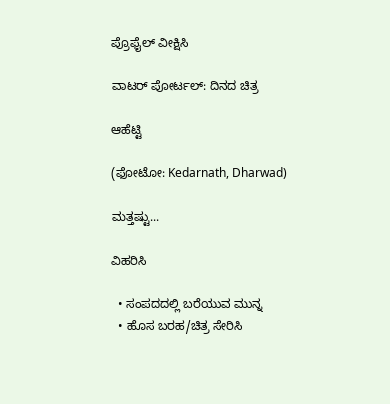ಪ್ರೊಫೈಲ್ ವೀಕ್ಷಿಸಿ

ವಾಟರ್ ಪೋರ್ಟಲ್: ದಿನದ ಚಿತ್ರ

ಆಹೆಟ್ಟಿ

(ಫೋಟೋ: Kedarnath, Dharwad)

ಮತ್ತಷ್ಟು...

ವಿಹರಿಸಿ

  • ಸಂಪದದಲ್ಲಿ ಬರೆಯುವ ಮುನ್ನ
  • ಹೊಸ ಬರಹ/ಚಿತ್ರ ಸೇರಿಸಿ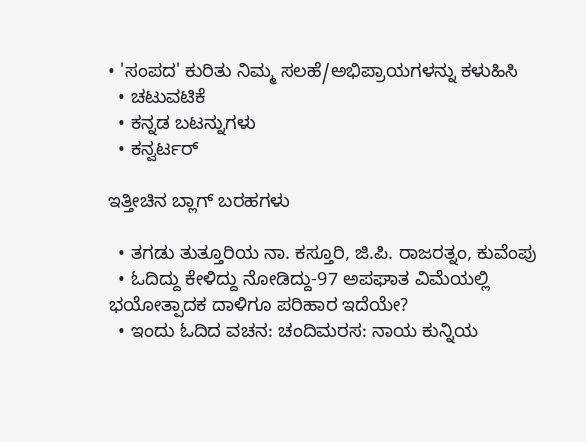• 'ಸಂಪದ' ಕುರಿತು ನಿಮ್ಮ ಸಲಹೆ/ಅಭಿಪ್ರಾಯಗಳನ್ನು ಕಳುಹಿಸಿ
  • ಚಟುವಟಿಕೆ
  • ಕನ್ನಡ ಬಟನ್ನುಗಳು
  • ಕನ್ವರ್ಟರ್

ಇತ್ತೀಚಿನ ಬ್ಲಾಗ್ ಬರಹಗಳು

  • ತಗಡು ತುತ್ತೂರಿಯ ನಾ. ಕಸ್ತೂರಿ, ಜಿ.ಪಿ. ರಾಜರತ್ನಂ, ಕುವೆಂಪು
  • ಓದಿದ್ದು ಕೇಳಿದ್ದು ನೋಡಿದ್ದು-97 ಅಪಘಾತ ವಿಮೆಯಲ್ಲಿ ಭಯೋತ್ಪಾದಕ ದಾಳಿಗೂ ಪರಿಹಾರ ಇದೆಯೇ?
  • ಇಂದು ಓದಿದ ವಚನ: ಚಂದಿಮರಸ: ನಾಯ ಕುನ್ನಿಯ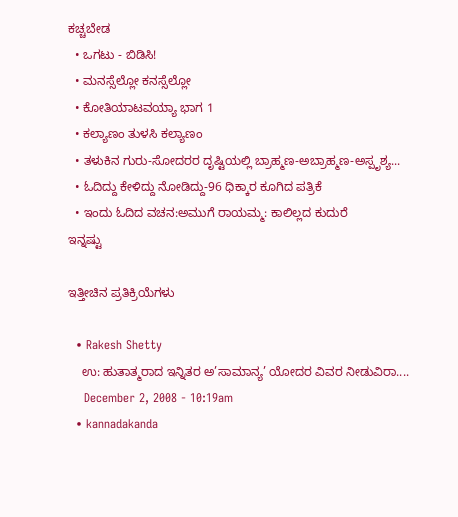ಕಚ್ಚಬೇಡ
  • ಒಗಟು - ಬಿಡಿಸಿ!
  • ಮನಸ್ಸೆಲ್ಲೋ ಕನಸ್ಸೆಲ್ಲೋ
  • ಕೋತಿಯಾಟವಯ್ಯಾ ಭಾಗ 1
  • ಕಲ್ಯಾಣಂ ತುಳಸಿ ಕಲ್ಯಾಣಂ
  • ತಳುಕಿನ ಗುರು-ಸೋದರರ ದೃಷ್ಟಿಯಲ್ಲಿ ಬ್ರಾಹ್ಮಣ-ಅಬ್ರಾಹ್ಮಣ-ಅಸ್ಪೃಶ್ಯ...
  • ಓದಿದ್ದು ಕೇಳಿದ್ದು ನೋಡಿದ್ದು-96 ಧಿಕ್ಕಾರ ಕೂಗಿದ ಪತ್ರಿಕೆ
  • ಇಂದು ಓದಿದ ವಚನ:ಅಮುಗೆ ರಾಯಮ್ಮ: ಕಾಲಿಲ್ಲದ ಕುದುರೆ
ಇನ್ನಷ್ಟು

ಇತ್ತೀಚಿನ ಪ್ರತಿಕ್ರಿಯೆಗಳು

  • Rakesh Shetty
    ಉ: ಹುತಾತ್ಮರಾದ ಇನ್ನಿತರ ಅ’ಸಾಮಾನ್ಯ’ ಯೋದರ ವಿವರ ನೀಡುವಿರಾ....
    December 2, 2008 - 10:19am
  • kannadakanda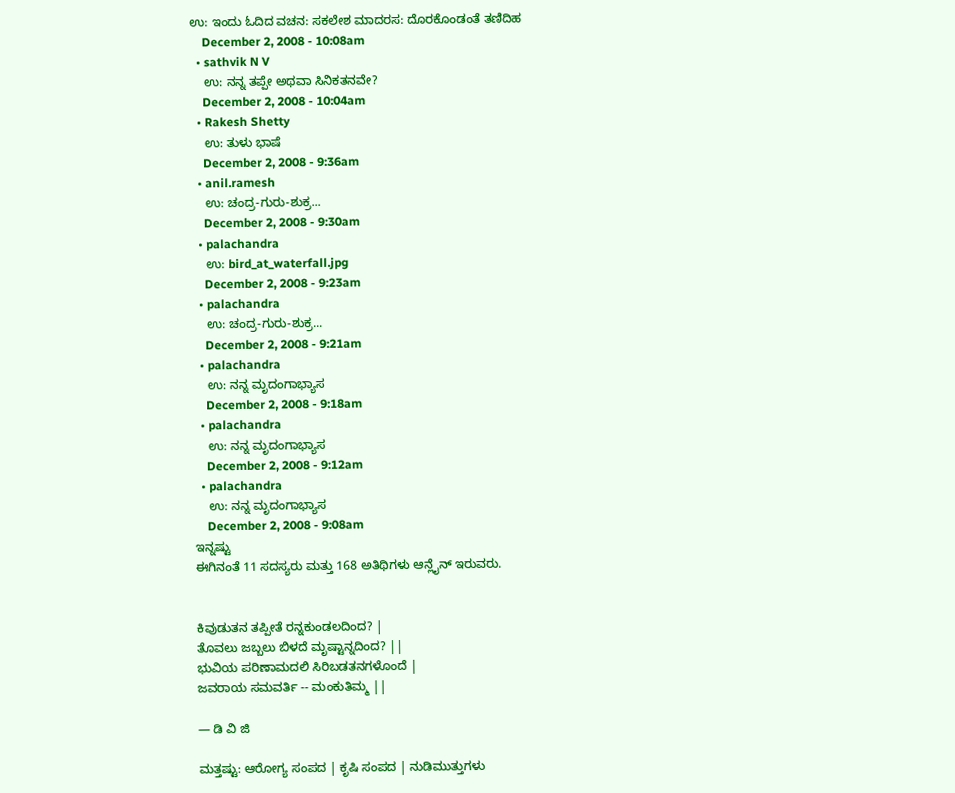ಉ: ಇಂದು ಓದಿದ ವಚನ: ಸಕಲೇಶ ಮಾದರಸ: ದೊರಕೊಂಡಂತೆ ತಣಿದಿಹ
    December 2, 2008 - 10:08am
  • sathvik N V
    ಉ: ನನ್ನ ತಪ್ಪೇ ಅಥವಾ ಸಿನಿಕತನವೇ?
    December 2, 2008 - 10:04am
  • Rakesh Shetty
    ಉ: ತುಳು ಭಾಷೆ
    December 2, 2008 - 9:36am
  • anil.ramesh
    ಉ: ಚಂದ್ರ-ಗುರು-ಶುಕ್ರ...
    December 2, 2008 - 9:30am
  • palachandra
    ಉ: bird_at_waterfall.jpg
    December 2, 2008 - 9:23am
  • palachandra
    ಉ: ಚಂದ್ರ-ಗುರು-ಶುಕ್ರ...
    December 2, 2008 - 9:21am
  • palachandra
    ಉ: ನನ್ನ ಮೃದಂಗಾಭ್ಯಾಸ
    December 2, 2008 - 9:18am
  • palachandra
    ಉ: ನನ್ನ ಮೃದಂಗಾಭ್ಯಾಸ
    December 2, 2008 - 9:12am
  • palachandra
    ಉ: ನನ್ನ ಮೃದಂಗಾಭ್ಯಾಸ
    December 2, 2008 - 9:08am
ಇನ್ನಷ್ಟು
ಈಗಿನಂತೆ 11 ಸದಸ್ಯರು ಮತ್ತು 168 ಅತಿಥಿಗಳು ಆನ್ಲೈನ್ ಇರುವರು.


ಕಿವುಡುತನ ತಪ್ಪೀತೆ ರನ್ನಕುಂಡಲದಿಂದ? |
ತೊವಲು ಜಬ್ಬಲು ಬಿಳದೆ ಮೃಷ್ಟಾನ್ನದಿಂದ? ||
ಭುವಿಯ ಪರಿಣಾಮದಲಿ ಸಿರಿಬಡತನಗಳೊಂದೆ |
ಜವರಾಯ ಸಮವರ್ತಿ -- ಮಂಕುತಿಮ್ಮ ||

— ಡಿ ವಿ ಜಿ

ಮತ್ತಷ್ಟು: ಆರೋಗ್ಯ ಸಂಪದ | ಕೃಷಿ ಸಂಪದ | ನುಡಿಮುತ್ತುಗಳು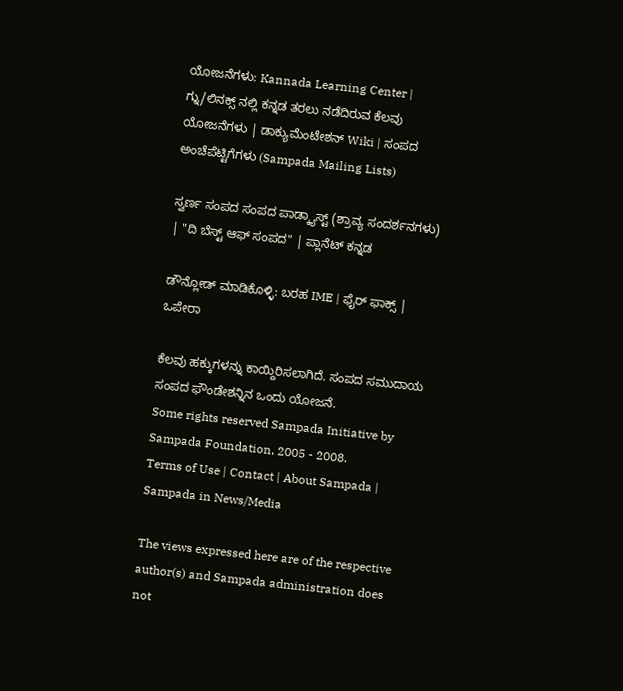ಯೋಜನೆಗಳು: Kannada Learning Center | ಗ್ನು/ಲಿನಕ್ಸ್ ನಲ್ಲಿ ಕನ್ನಡ ತರಲು ನಡೆದಿರುವ ಕೆಲವು ಯೋಜನೆಗಳು | ಡಾಕ್ಯುಮೆಂಟೇಶನ್ Wiki | ಸಂಪದ ಅಂಚೆಪೆಟ್ಟಿಗೆಗಳು (Sampada Mailing Lists)

ಸ್ವರ್ಣ ಸಂಪದ ಸಂಪದ ಪಾಡ್ಕ್ಯಾಸ್ಟ್ (ಶ್ರಾವ್ಯ ಸಂದರ್ಶನಗಳು) | "ದಿ ಬೆಸ್ಟ್ ಆಫ್ ಸಂಪದ" | ಪ್ಲಾನೆಟ್ ಕನ್ನಡ

ಡೌನ್ಲೋಡ್ ಮಾಡಿಕೊಳ್ಳಿ: ಬರಹ IME | ಫೈರ್ ಫಾಕ್ಸ್ | ಒಪೇರಾ

ಕೆಲವು ಹಕ್ಕುಗಳನ್ನು ಕಾಯ್ದಿರಿಸಲಾಗಿದೆ. ಸಂಪದ ಸಮುದಾಯ ಸಂಪದ ಫೌಂಡೇಶನ್ನಿನ ಒಂದು ಯೋಜನೆ.
Some rights reserved Sampada Initiative by Sampada Foundation, 2005 - 2008.
Terms of Use | Contact | About Sampada | Sampada in News/Media

The views expressed here are of the respective author(s) and Sampada administration does not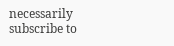necessarily subscribe to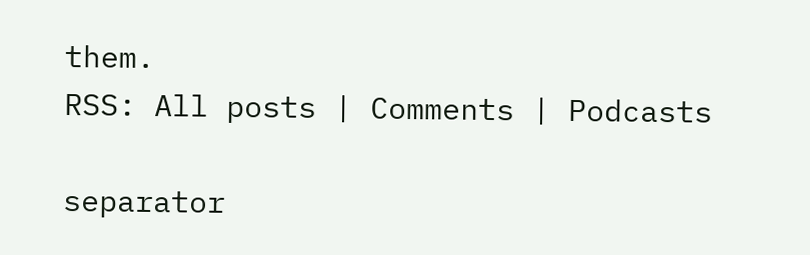them.
RSS: All posts | Comments | Podcasts

separator